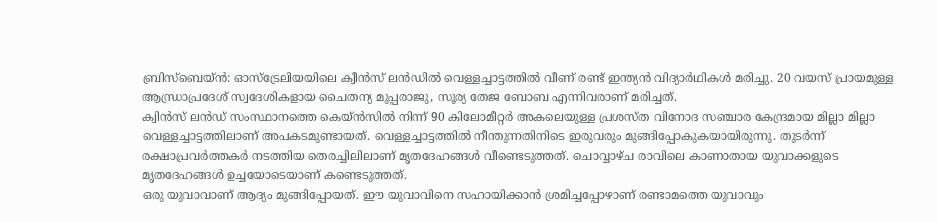ബ്രിസ്ബെയ്ൻ: ഓസ്ട്രേലിയയിലെ ക്വീൻസ് ലൻഡിൽ വെള്ളച്ചാട്ടത്തിൽ വീണ് രണ്ട് ഇന്ത്യൻ വിദ്യാർഥികൾ മരിച്ചു. 20 വയസ് പ്രായമുള്ള ആന്ധ്രാപ്രദേശ് സ്വദേശികളായ ചൈതന്യ മുപ്പരാജു, സൂര്യ തേജ ബോബ എന്നിവരാണ് മരിച്ചത്.
ക്വിൻസ് ലൻഡ് സംസ്ഥാനത്തെ കെയ്ൻസിൽ നിന്ന് 90 കിലോമീറ്റർ അകലെയുള്ള പ്രശസ്ത വിനോദ സഞ്ചാര കേന്ദ്രമായ മില്ലാ മില്ലാ വെള്ളച്ചാട്ടത്തിലാണ് അപകടമുണ്ടായത്. വെള്ളച്ചാട്ടത്തിൽ നീന്തുന്നതിനിടെ ഇരുവരും മുങ്ങിപ്പോകുകയായിരുന്നു. തുടർന്ന് രക്ഷാപ്രവർത്തകർ നടത്തിയ തെരച്ചിലിലാണ് മൃതദേഹങ്ങൾ വീണ്ടെടുത്തത്. ചൊവ്വാഴ്ച രാവിലെ കാണാതായ യുവാക്കളുടെ മൃതദേഹങ്ങൾ ഉച്ചയോടെയാണ് കണ്ടെടുത്തത്.
ഒരു യുവാവാണ് ആദ്യം മുങ്ങിപ്പോയത്. ഈ യുവാവിനെ സഹായിക്കാൻ ശ്രമിച്ചപ്പോഴാണ് രണ്ടാമത്തെ യുവാവും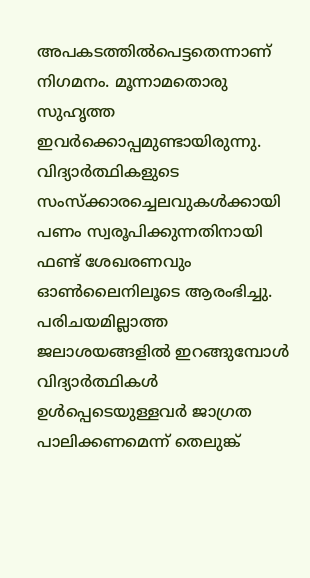അപകടത്തിൽപെട്ടതെന്നാണ് നിഗമനം. മൂന്നാമതൊരു സുഹൃത്ത ഇവർക്കൊപ്പമുണ്ടായിരുന്നു.
വിദ്യാർത്ഥികളുടെ സംസ്ക്കാരച്ചെലവുകൾക്കായി പണം സ്വരൂപിക്കുന്നതിനായി ഫണ്ട് ശേഖരണവും ഓൺലൈനിലൂടെ ആരംഭിച്ചു.
പരിചയമില്ലാത്ത ജലാശയങ്ങളിൽ ഇറങ്ങുമ്പോൾ വിദ്യാർത്ഥികൾ ഉൾപ്പെടെയുള്ളവർ ജാഗ്രത പാലിക്കണമെന്ന് തെലുങ്ക്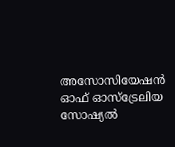അസോസിയേഷൻ ഓഫ് ഓസ്ട്രേലിയ സോഷ്യൽ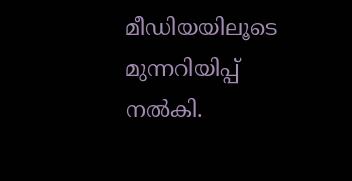മീഡിയയിലൂടെ മുന്നറിയിപ്പ് നൽകി.